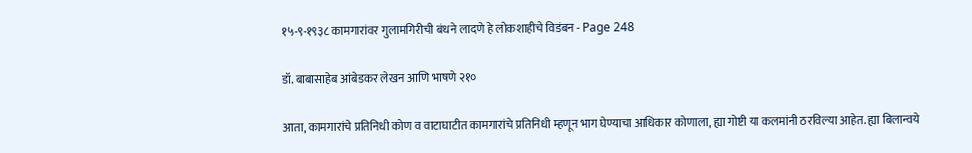१५-९-१९३८ कामगारांवर गुलामगिरीची बंधने लादणे हे लोकशाहीचे विडंबन - Page 248

डॉ. बाबासाहेब आंबेडकर लेखन आणि भाषणे २१०

आता, कामगारांचे प्रतिनिधी कोण व वाटाघाटीत कामगारांचे प्रतिनिधी म्हणून भाग घेण्याचा आधिकार कोणाला, ह्या गोष्टी या कलमांनी ठरविल्या आहेत. ह्या बिलान्वये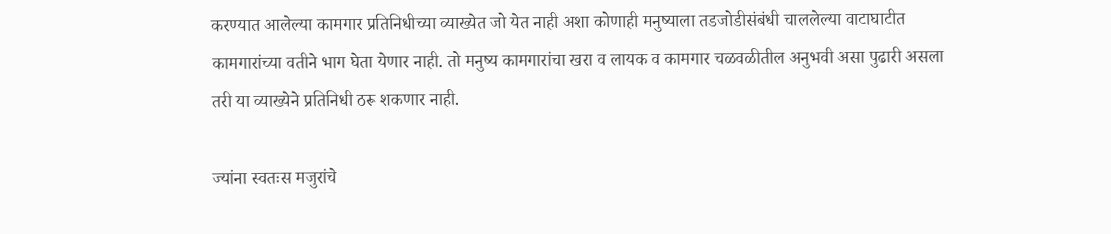करण्यात आलेल्या कामगार प्रतिनिधीच्या व्याख्येत जो येत नाही अशा कोणाही मनुष्याला तडजोडीसंबंधी चाललेल्या वाटाघाटीत कामगारांच्या वतीने भाग घेता येणार नाही. तो मनुष्य कामगारांचा खरा व लायक व कामगार चळवळीतील अनुभवी असा पुढारी असला तरी या व्याख्येने प्रतिनिधी ठरू शकणार नाही.

ज्यांना स्वतःस मजुरांचे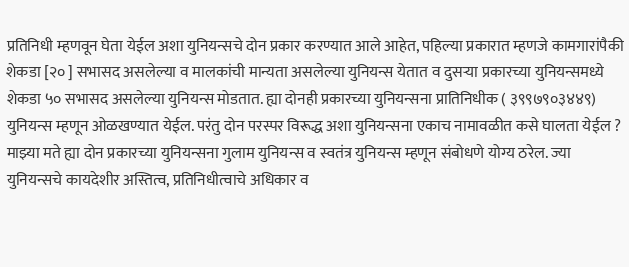प्रतिनिधी म्हणवून घेता येईल अशा युनियन्सचे दोन प्रकार करण्यात आले आहेत, पहिल्या प्रकारात म्हणजे कामगारांपैकी शेकडा [२० ] सभासद असलेल्या व मालकांची मान्यता असलेल्या युनियन्स येतात व दुसऱ्या प्रकारच्या युनियन्समध्ये शेकडा ५० सभासद असलेल्या युनियन्स मोडतात. ह्या दोनही प्रकारच्या युनियन्सना प्रातिनिधीक ( ३९९७९०३४४९) युनियन्स म्हणून ओळखण्यात येईल. परंतु दोन परस्पर विरूद्ध अशा युनियन्सना एकाच नामावळीत कसे घालता येईल ? माझ्या मते ह्या दोन प्रकारच्या युनियन्सना गुलाम युनियन्स व स्वतंत्र युनियन्स म्हणून संबोधणे योग्य ठरेल. ज्या युनियन्सचे कायदेशीर अस्तित्व, प्रतिनिधीत्वाचे अधिकार व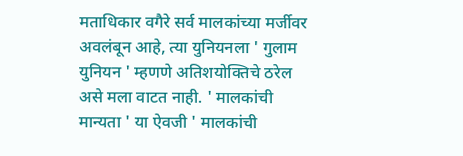मताधिकार वगैरे सर्व मालकांच्या मर्जीवर अवलंबून आहे, त्या युनियनला ' गुलाम युनियन ' म्हणणे अतिशयोक्तिचे ठरेल असे मला वाटत नाही. ' मालकांची मान्यता ' या ऐवजी ' मालकांची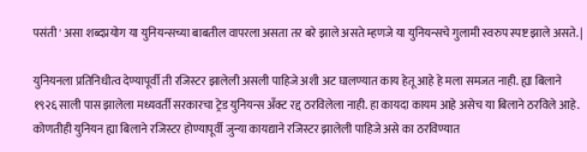पसंती ' असा शब्दप्रयोग या युनियन्सच्या बाबतील वापरला असता तर बरे झाले असते म्हणजे या युनियन्सचे गुलामी स्वरुप स्पष्ट झाले असते. |

युनियनला प्रतिनिधीत्व देण्यापूर्वी ती रजिस्टर झालेली असली पाहिजे अशी अट घालण्यात काय हेतू आहे हे मला समजत नाही. ह्या बिलाने १९२६ साली पास झालेला मध्यवर्ती सरकारचा ट्रेड युनियन्स अँक्ट रद्द ठरविलेला नाही. हा कायदा कायम आहे असेच या बिलाने ठरविले आहे. कोणतीही युनियन ह्या बिलाने रजिस्टर होण्यापूर्वी जुन्या कायद्याने रजिस्टर झालेली पाहिजे असे का ठरविण्यात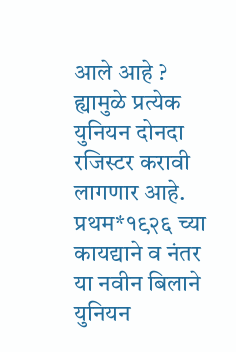आले आहे ? ह्यामुळे प्रत्येक युनियन दोनदा रजिस्टर करावी लागणार आहे. प्रथम*१९२६ च्या कायद्याने व नंतर या नवीन बिलाने युनियन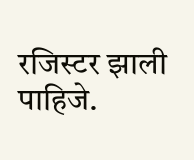रजिस्टर झाली पाहिजे.